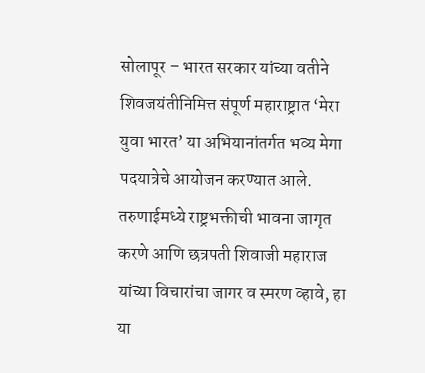सोलापूर – भारत सरकार यांच्या वतीने शिवजयंतीनिमित्त संपूर्ण महाराष्ट्रात ‘मेरा युवा भारत’ या अभियानांतर्गत भव्य मेगा पदयात्रेचे आयोजन करण्यात आले. तरुणाईमध्ये राष्ट्रभक्तीची भावना जागृत करणे आणि छत्रपती शिवाजी महाराज यांच्या विचारांचा जागर व स्मरण व्हावे, हा या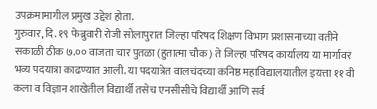उपक्रमामागील प्रमुख उद्देश होता.
गुरुवार, दि. १९ फेब्रुवारी रोजी सोलापुरात जिल्हा परिषद शिक्षण विभाग प्रशासनाच्या वतीने सकाळी ठीक ७.०० वाजता चार पुतळा (हुतात्मा चौक) ते जिल्हा परिषद कार्यालय या मार्गावर भव्य पदयात्रा काढण्यात आली. या पदयात्रेत वालचंदच्या कनिष्ठ महाविद्यालयातील इयत्ता ११ वी कला व विज्ञान शाखेतील विद्यार्थी तसेच एनसीसीचे विद्यार्थी आणि सर्व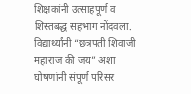शिक्षकांनी उत्साहपूर्ण व शिस्तबद्ध सहभाग नोंदवला.
विद्यार्थ्यांनी “छत्रपती शिवाजी महाराज की जय” अशा घोषणांनी संपूर्ण परिसर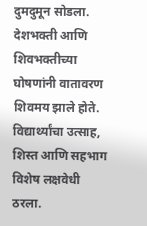दुमदुमून सोडला. देशभक्ती आणि शिवभक्तीच्या घोषणांनी वातावरण शिवमय झाले होते. विद्यार्थ्यांचा उत्साह, शिस्त आणि सहभाग विशेष लक्षवेधी ठरला.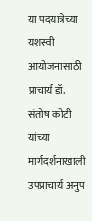या पदयात्रेच्या यशस्वी आयोजनासाठी प्राचार्य डॉ. संतोष कोटी यांच्या मार्गदर्शनाखाली उपप्राचार्य अनुप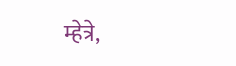म्हेत्रे,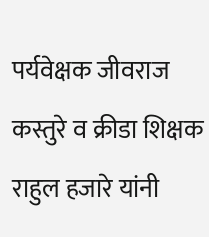पर्यवेक्षक जीवराज कस्तुरे व क्रीडा शिक्षक राहुल हजारे यांनी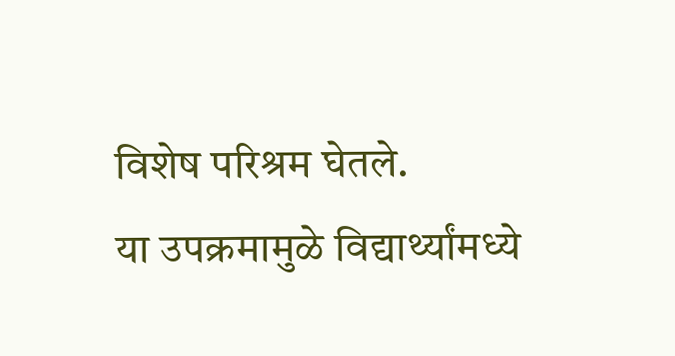विशेष परिश्रम घेतले.
या उपक्रमामुळे विद्यार्थ्यांमध्ये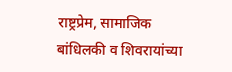राष्ट्रप्रेम, सामाजिक बांधिलकी व शिवरायांच्या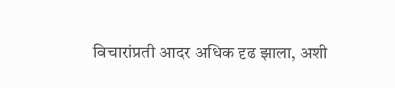विचारांप्रती आदर अधिक दृढ झाला, अशी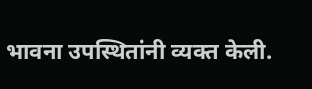भावना उपस्थितांनी व्यक्त केली.